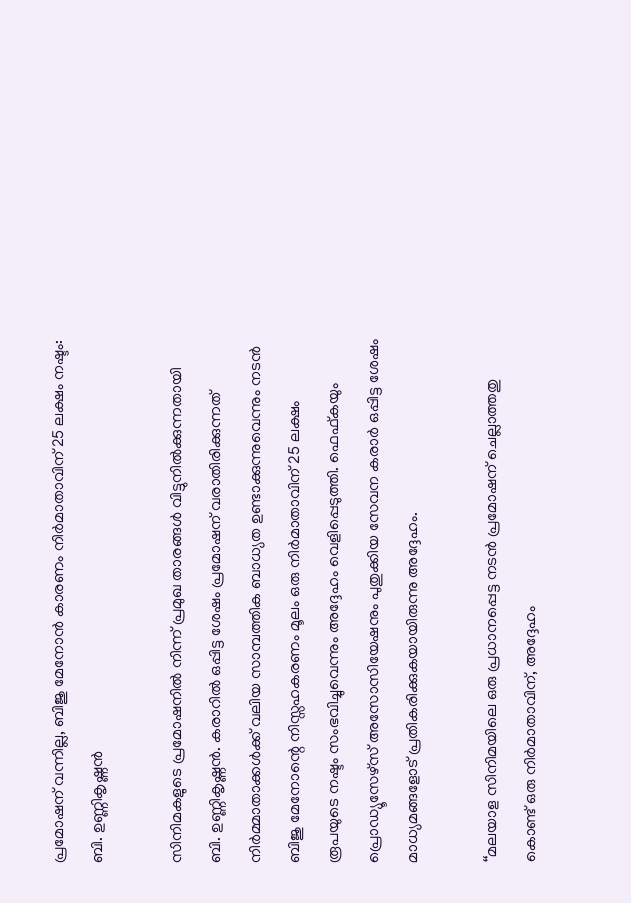പ്രമോഷന് വന്നില്ല, ബിജു മേനോൻ കാരണം നിർമാതാവിന് 25 ലക്ഷം നഷ്ടം: ബി. ഉണ്ണികൃഷ്ണൻ

സിനിമകളുടെ പ്രമോഷനിൽ നിന്ന് പ്രമുഖ താരങ്ങൾ വിട്ടുനിൽക്കുന്നതായി ബി. ഉണ്ണികൃഷ്ണൻ. കരാറിൽ ഒപ്പിട്ട ശേഷം പ്രമോഷന് വരാതിരിക്കുന്നത് നിർമ്മാതാക്കൾക്ക് വലിയ സാമ്പത്തിക ബാധ്യത ഉണ്ടാക്കുന്നുവെന്നും നടൻ ബിജു മേനോന്റെ നിസ്സഹകരണം മൂലം ഒരു നിർമാതാവിന് 25 ലക്ഷം രൂപയുടെ നഷ്ടം സംഭവിച്ചുവെന്നും അദ്ദേഹം വെളിപ്പെടുത്തി. ഫെഫ്കയും പ്രൊഡ്യൂസേഴ്സ് അസോസിയേഷനും പുതുക്കിയ സേവന കരാർ ഒപ്പിട്ട ശേഷം മാധ്യമങ്ങളോട് പ്രതികരിക്കുകയായിരുന്നു അദ്ദേഹം.

‘‘മലയാള സിനിമയിലെ ഒരു പ്രധാനപ്പെട്ട നടൻ പ്രമോഷന് ചെല്ലാത്തതു കൊണ്ട് ഒരു നിർമാതാവിന്, അദ്ദേഹം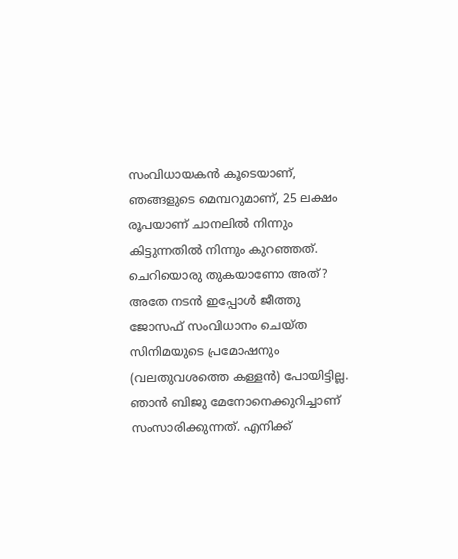സംവിധായകൻ കൂടെയാണ്, ഞങ്ങളുടെ മെമ്പറുമാണ്, 25 ലക്ഷം രൂപയാണ് ചാനലിൽ നിന്നും കിട്ടുന്നതിൽ നിന്നും കുറഞ്ഞത്. ചെറിയൊരു തുകയാണോ അത്? അതേ നടൻ ഇപ്പോൾ ജീത്തു ജോസഫ് സംവിധാനം ചെയ്ത സിനിമയുടെ പ്രമോഷനും (വലതുവശത്തെ കള്ളൻ) പോയിട്ടില്ല. ഞാൻ ബിജു മേനോനെക്കുറിച്ചാണ് സംസാരിക്കുന്നത്. എനിക്ക്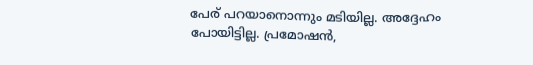പേര് പറയാനൊന്നും മടിയില്ല. അദ്ദേഹം പോയിട്ടില്ല. പ്രമോഷൻ,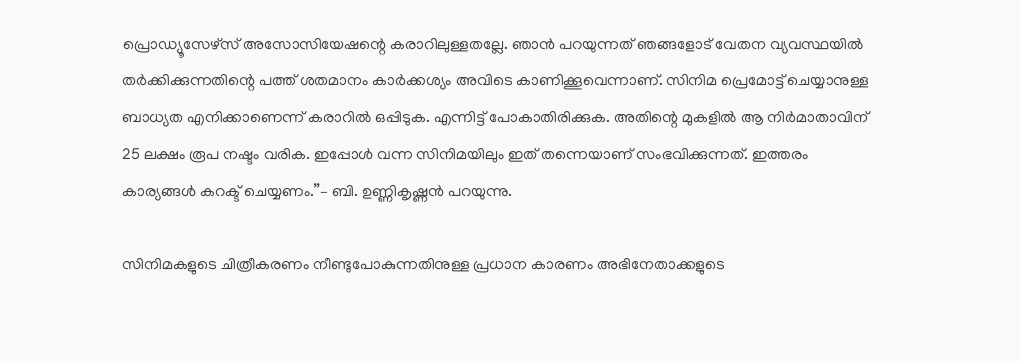പ്രൊഡ്യൂസേഴ്‌സ് അസോസിയേഷന്റെ കരാറിലുള്ളതല്ലേ. ഞാൻ പറയുന്നത് ഞങ്ങളോട് വേതന വ്യവസ്ഥയിൽ തർക്കിക്കുന്നതിന്റെ പത്ത് ശതമാനം കാർക്കശ്യം അവിടെ കാണിക്കൂവെന്നാണ്. സിനിമ പ്രെമോട്ട് ചെയ്യാനുള്ള ബാധ്യത എനിക്കാണെന്ന് കരാറിൽ ഒപ്പിടുക. എന്നിട്ട് പോകാതിരിക്കുക. അതിന്റെ മുകളിൽ ആ നിർമാതാവിന് 25 ലക്ഷം രൂപ നഷ്ടം വരിക. ഇപ്പോൾ വന്ന സിനിമയിലും ഇത് തന്നെയാണ് സംഭവിക്കുന്നത്. ഇത്തരം കാര്യങ്ങൾ കറക്ട് ചെയ്യണം.’’– ബി. ഉണ്ണികൃഷ്ണൻ പറയുന്നു.

സിനിമകളുടെ ചിത്രീകരണം നീണ്ടുപോകുന്നതിനുള്ള പ്രധാന കാരണം അഭിനേതാക്കളുടെ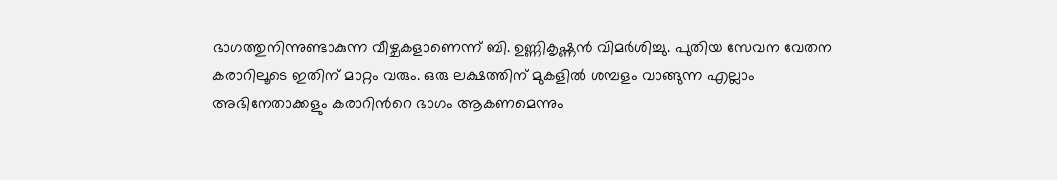ഭാഗത്തുനിന്നുണ്ടാകുന്ന വീഴ്ചകളാണെന്ന് ബി. ഉണ്ണികൃഷ്ണൻ വിമർശിച്ചു. പുതിയ സേവന വേതന കരാറിലൂടെ ഇതിന് മാറ്റം വരും. ഒരു ലക്ഷത്തിന് മുകളിൽ ശമ്പളം വാങ്ങുന്ന എല്ലാം അഭിനേതാക്കളും കരാറിൻറെ ഭാഗം ആകണമെന്നും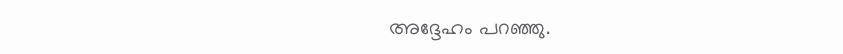അദ്ദേഹം പറഞ്ഞു.